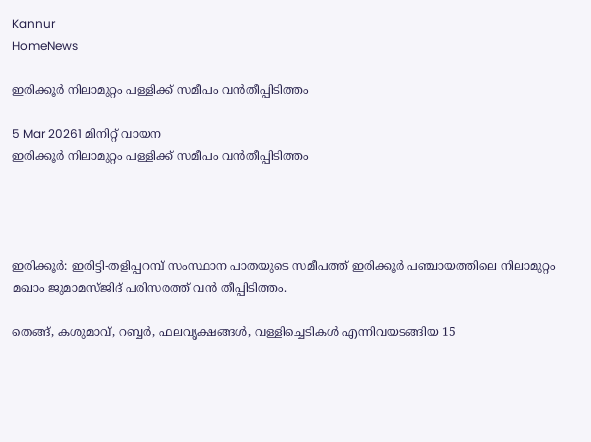Kannur
HomeNews

ഇരിക്കൂർ നിലാമുറ്റം പള്ളിക്ക് സമീപം വൻതീപ്പിടിത്തം

5 Mar 20261 മിനിറ്റ് വായന
ഇരിക്കൂർ നിലാമുറ്റം പള്ളിക്ക് സമീപം വൻതീപ്പിടിത്തം




ഇരിക്കൂർ: ഇരിട്ടി-തളിപ്പറമ്പ് സംസ്ഥാന പാതയുടെ സമീപത്ത് ഇരിക്കൂർ പഞ്ചായത്തിലെ നിലാമുറ്റം മഖാം ജുമാമസ്ജിദ് പരിസരത്ത് വൻ തീപ്പിടിത്തം.

തെങ്ങ്, കശുമാവ്, റബ്ബർ, ഫലവൃക്ഷങ്ങൾ, വള്ളിച്ചെടികൾ എന്നിവയടങ്ങിയ 15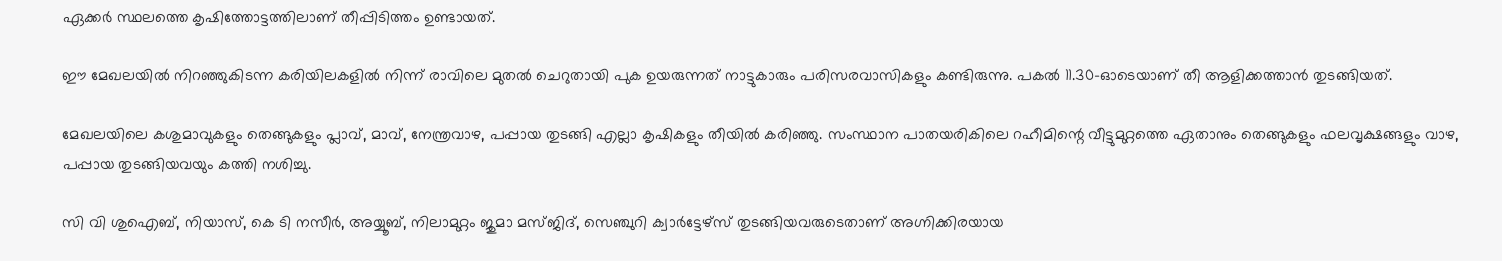ഏക്കർ സ്ഥലത്തെ കൃഷിത്തോട്ടത്തിലാണ് തീപ്പിടിത്തം ഉണ്ടായത്.

ഈ മേഖലയിൽ നിറഞ്ഞുകിടന്ന കരിയിലകളിൽ‌ നിന്ന് രാവിലെ മുതൽ ചെറുതായി പുക ഉയരുന്നത് നാട്ടുകാരും പരിസരവാസികളും കണ്ടിരുന്നു. പകൽ 11.30-ഓടെയാണ് തീ ആളിക്കത്താൻ തുടങ്ങിയത്.

മേഖലയിലെ കശുമാവുകളും തെങ്ങുകളും പ്ലാവ്, മാവ്, നേന്ത്രവാഴ, പപ്പായ തുടങ്ങി എല്ലാ കൃഷികളും തീയിൽ കരിഞ്ഞു. സംസ്ഥാന പാതയരികിലെ റഹീമിന്റെ വീട്ടുമുറ്റത്തെ ഏതാനും തെങ്ങുകളും ഫലവൃക്ഷങ്ങളും വാഴ, പപ്പായ തുടങ്ങിയവയും കത്തി നശിച്ചു.

സി വി ശുഐബ്, നിയാസ്, കെ ടി നസീർ, അയ്യൂബ്, നിലാമുറ്റം ജുമാ മസ്ജിദ്, സെഞ്ചുറി ക്വാർട്ടേഴ്സ് തുടങ്ങിയവരുടെതാണ് അഗ്നിക്കിരയായ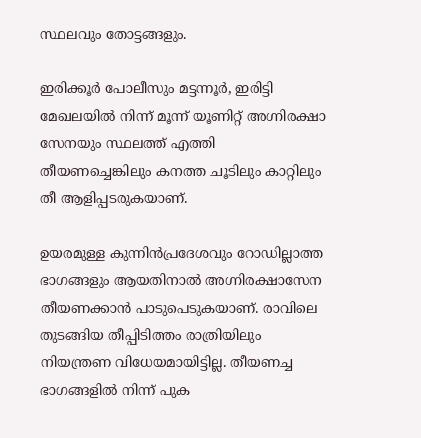സ്ഥലവും തോട്ടങ്ങളും.

ഇരിക്കൂർ പോലീസും മട്ടന്നൂർ, ഇരിട്ടി മേഖലയിൽ നിന്ന് മൂന്ന് യൂണിറ്റ് അഗ്നിരക്ഷാ സേനയും സ്ഥലത്ത് എത്തി തീയണച്ചെങ്കിലും കനത്ത ചൂടിലും കാറ്റിലും തീ ആളിപ്പടരുകയാണ്.

ഉയരമുള്ള കുന്നിൻപ്രദേശവും റോഡില്ലാത്ത ഭാഗങ്ങളും ആയതിനാൽ അഗ്നിരക്ഷാസേന തീയണക്കാൻ പാടുപെടുകയാണ്. രാവിലെ തുടങ്ങിയ തീപ്പിടിത്തം രാത്രിയിലും നിയന്ത്രണ വിധേയമായിട്ടില്ല. തീയണച്ച ഭാഗങ്ങളിൽ നിന്ന് പുക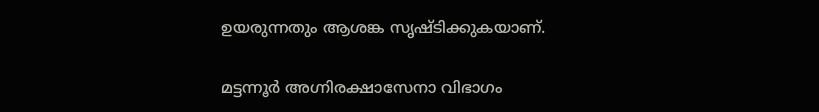ഉയരുന്നതും ആശങ്ക സൃഷ്ടിക്കുകയാണ്.

മട്ടന്നൂർ അഗ്നിരക്ഷാസേനാ വിഭാഗം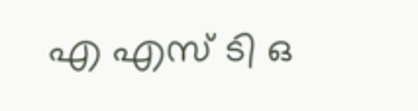എ എസ് ടി ഒ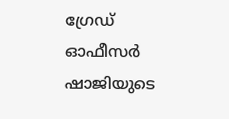ഗ്രേഡ് ഓഫീസർ ഷാജിയുടെ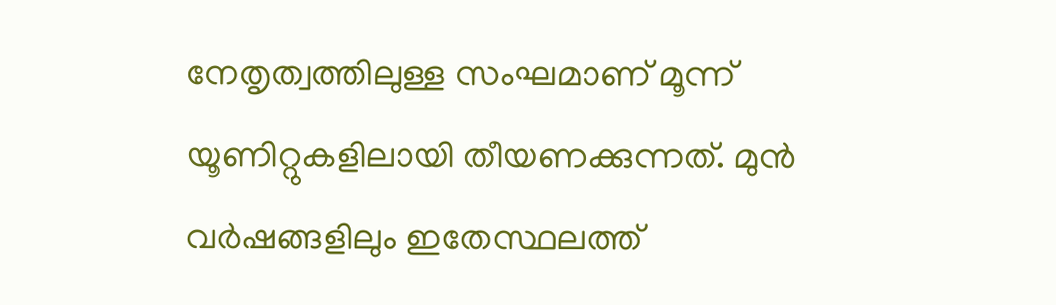നേതൃത്വത്തിലുള്ള സംഘമാണ് മൂന്ന് യൂണിറ്റുകളിലായി തീയണക്കുന്നത്. മുൻ വർഷങ്ങളിലും ഇതേസ്ഥലത്ത്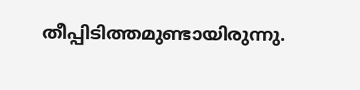തീപ്പിടിത്തമുണ്ടായിരുന്നു.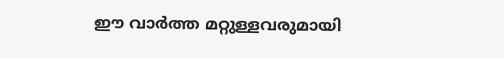ഈ വാർത്ത മറ്റുള്ളവരുമായി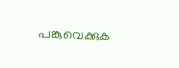പങ്കുവെക്കുക